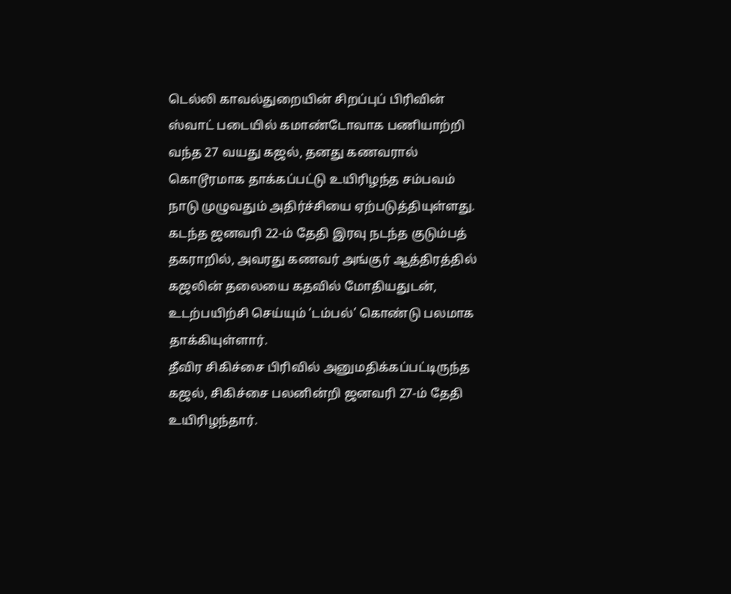டெல்லி காவல்துறையின் சிறப்புப் பிரிவின் ஸ்வாட் படையில் கமாண்டோவாக பணியாற்றி வந்த 27 வயது கஜல், தனது கணவரால் கொடூரமாக தாக்கப்பட்டு உயிரிழந்த சம்பவம் நாடு முழுவதும் அதிர்ச்சியை ஏற்படுத்தியுள்ளது.
கடந்த ஜனவரி 22-ம் தேதி இரவு நடந்த குடும்பத் தகராறில், அவரது கணவர் அங்குர் ஆத்திரத்தில் கஜலின் தலையை கதவில் மோதியதுடன், உடற்பயிற்சி செய்யும் ‘டம்பல்’ கொண்டு பலமாக தாக்கியுள்ளார்.
தீவிர சிகிச்சை பிரிவில் அனுமதிக்கப்பட்டிருந்த கஜல், சிகிச்சை பலனின்றி ஜனவரி 27-ம் தேதி உயிரிழந்தார்.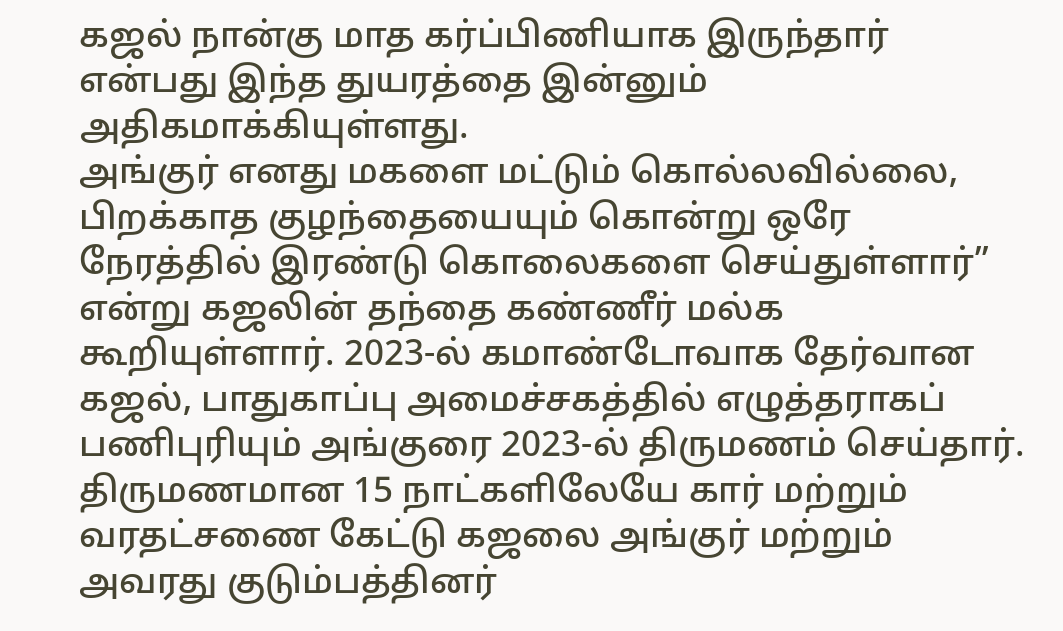கஜல் நான்கு மாத கர்ப்பிணியாக இருந்தார் என்பது இந்த துயரத்தை இன்னும் அதிகமாக்கியுள்ளது.
அங்குர் எனது மகளை மட்டும் கொல்லவில்லை, பிறக்காத குழந்தையையும் கொன்று ஒரே நேரத்தில் இரண்டு கொலைகளை செய்துள்ளார்” என்று கஜலின் தந்தை கண்ணீர் மல்க கூறியுள்ளார். 2023-ல் கமாண்டோவாக தேர்வான கஜல், பாதுகாப்பு அமைச்சகத்தில் எழுத்தராகப் பணிபுரியும் அங்குரை 2023-ல் திருமணம் செய்தார்.
திருமணமான 15 நாட்களிலேயே கார் மற்றும் வரதட்சணை கேட்டு கஜலை அங்குர் மற்றும் அவரது குடும்பத்தினர்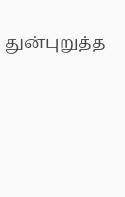துன்புறுத்த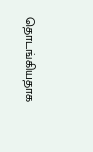தொடங்கியதாக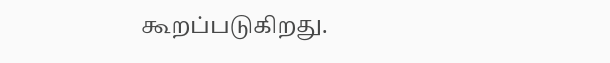கூறப்படுகிறது.